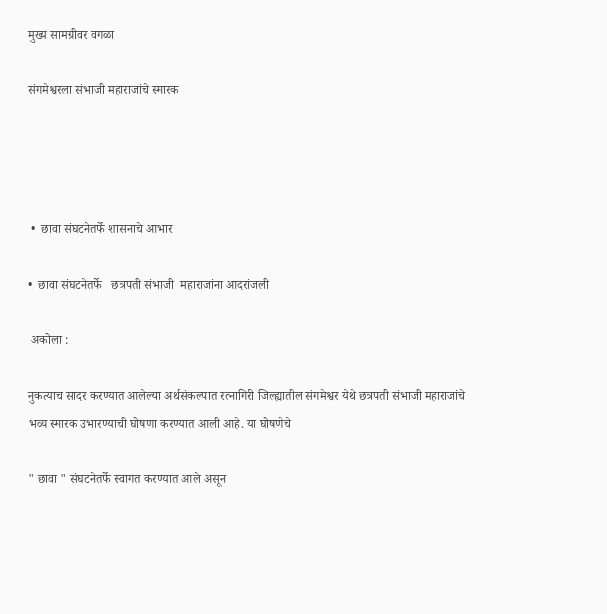मुख्य सामग्रीवर वगळा

संगमेश्वरला संभाजी महाराजांचे स्मारक




 •  छावा संघटनेतर्फे शासनाचे आभार

•  छावा संघटनेतर्फे   छत्रपती संभाजी  महाराजांना आदरांजली

 अकोला :

नुकत्याच सादर करण्यात आलेल्या अर्थसंकल्पात रत्नागिरी जिल्ह्यातील संगमेश्वर येथे छत्रपती संभाजी महाराजांचे भव्य स्मारक उभारण्याची घोषणा करण्यात आली आहे. या घोषणेचे

" छावा " संघटनेतर्फे स्वागत करण्यात आले असून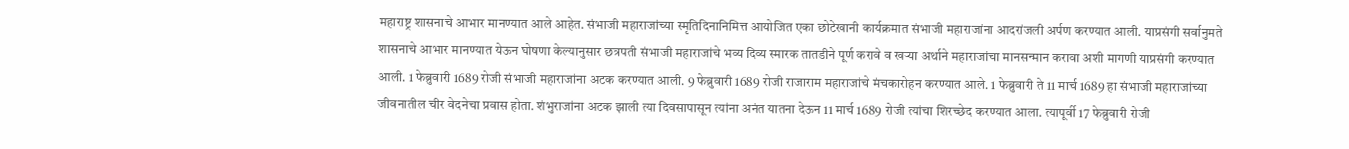महाराष्ट्र शासनाचे आभार मानण्यात आले आहेत. संभाजी महाराजांच्या स्मृतिदिनानिमित्त आयोजित एका छोटेखानी कार्यक्रमात संभाजी महाराजांना आदरांजली अर्पण करण्यात आली. याप्रसंगी सर्वानुमते शासनाचे आभार मानण्यात येऊन घोषणा केल्यानुसार छत्रपती संभाजी महाराजांचे भव्य दिव्य स्मारक तातडीने पूर्ण करावे व खऱ्या अर्थाने महाराजांचा मानसन्मान करावा अशी मागणी याप्रसंगी करण्यात आली. 1 फेब्रुवारी 1689 रोजी संभाजी महाराजांना अटक करण्यात आली. 9 फेब्रुवारी 1689 रोजी राजाराम महाराजांचे मंचकारोहन करण्यात आले. 1 फेब्रुवारी ते 11 मार्च 1689 हा संभाजी महाराजांच्या जीवनातील चीर वेदनेचा प्रवास होता. शंभुराजांना अटक झाली त्या दिवसापासून त्यांना अनंत यातना देऊन 11 मार्च 1689 रोजी त्यांचा शिरच्छेद करण्यात आला. त्यापूर्वी 17 फेब्रुवारी रोजी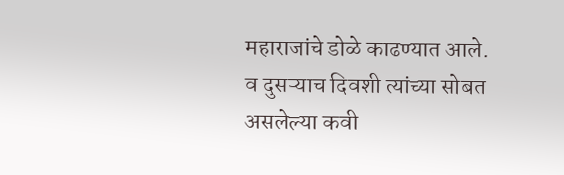महाराजांचे डोळे काढण्यात आले. व दुसऱ्याच दिवशी त्यांच्या सोबत असलेल्या कवी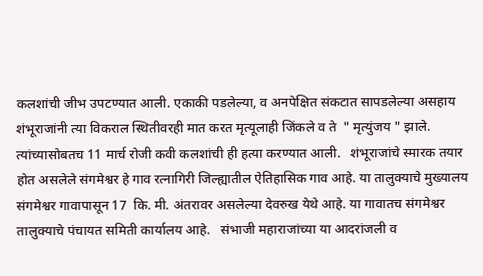कलशांची जीभ उपटण्यात आली. एकाकी पडलेल्या, व अनपेक्षित संकटात सापडलेल्या असहाय शंभूराजांनी त्या विकराल स्थितीवरही मात करत मृत्यूलाही जिंकले व ते  " मृत्युंजय " झाले. त्यांच्यासोबतच 11 मार्च रोजी कवी कलशांची ही हत्या करण्यात आली.   शंभूराजांचे स्मारक तयार होत असलेले संगमेश्वर हे गाव रत्नागिरी जिल्ह्यातील ऐतिहासिक गाव आहे. या तालुक्याचे मुख्यालय संगमेश्वर गावापासून 17  कि. मी. अंतरावर असलेल्या देवरुख येथे आहे. या गावातच संगमेश्वर तालुक्याचे पंचायत समिती कार्यालय आहे.   संभाजी महाराजांच्या या आदरांजली व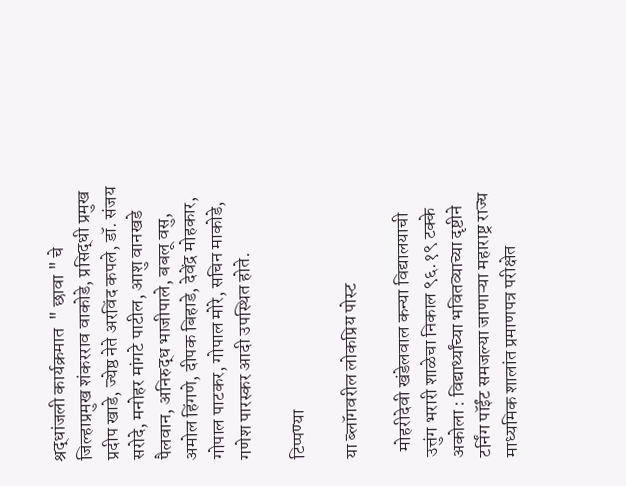श्रद्धांजली कार्यक्रमात  " छावा " चे जिल्हाप्रमुख शंकरराव वाकोडे, प्रसिद्धी प्रमुख प्रदीप खाडे, ज्येष्ठ नेते अरविंद कपले, डॉ. संजय सरोदे, मनोहर मांगटे पाटील, आशु वानखडे पैलवान, अनिरुद्ध भाजीपाले, बबलू वसु, अमोल हिंगणे, दीपक बिहाडे, देवेंद्र मोहकार, गोपाल पाटकर, गोपाल मोरे, सचिन माकोडे, गणेश पारस्कर आदी उपस्थित होते.

टिप्पण्या

या ब्लॉगवरील लोकप्रिय पोस्ट

  मोहरीदेवी खंडेलवाल कन्या विद्यालयाची उत्तुंग भरारी शाळेचा निकाल ९६.१९ टक्के  अकोला : विद्यार्थ्यांच्या भवितव्याच्या दृष्टीने टर्निंग पॉईंट समजल्या जाणाऱ्या महाराष्ट्र राज्य माध्यमिक शालांत प्रमाणपत्र परीक्षेत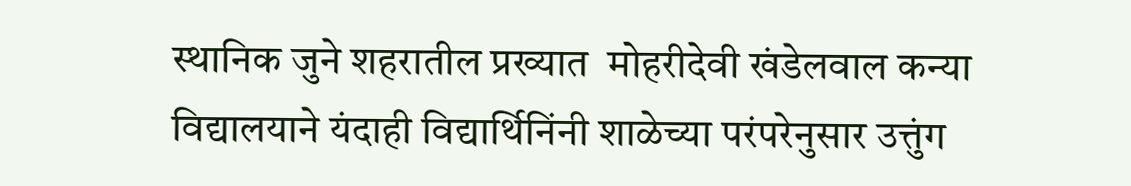स्थानिक जुने शहरातील प्रख्यात  मोहरीदेवी खंडेलवाल कन्या विद्यालयाने यंदाही विद्यार्थिनिंनी शाळेच्या परंपरेनुसार उत्तुंग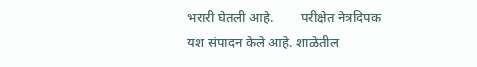भरारी घेतली आहे.        परीक्षेत नेत्रदिपक यश संपादन केले आहे. शाळेतील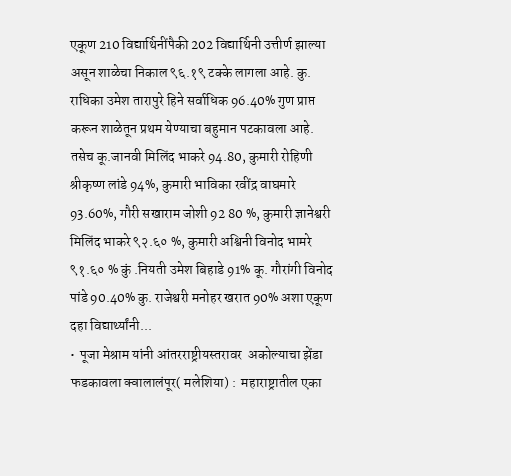एकूण 210 विद्यार्थिनींपैकी 202 विद्यार्थिनी उत्तीर्ण झाल्या असून शाळेचा निकाल ९६.१९ टक्के लागला आहे. कु. राधिका उमेश तारापुरे हिने सर्वाधिक 96.40% गुण प्राप्त करून शाळेतून प्रथम येण्याचा बहुमान पटकावला आहे.         तसेच कू.जानवी मिलिंद भाकरे 94.80, कुमारी रोहिणी श्रीकृष्ण लांडे 94%, कुमारी भाविका रवींद्र वाघमारे 93.60%, गौरी सखाराम जोशी 92 80 %, कुमारी ज्ञानेश्वरी मिलिंद भाकरे ९२.६० %, कुमारी अश्विनी विनोद भामरे ९१.६० % कुं .नियती उमेश बिहाडे 91% कू. गौरांगी विनोद पांडे 90.40% कु. राजेश्वरी मनोहर खरात 90% अशा एकूण दहा विद्यार्थ्यांनी...
•  पूजा मेश्राम यांनी आंतरराष्ट्रीयस्तरावर  अकोल्याचा झेंडा फडकावला क्वालालंपूर( मलेशिया) :  महाराष्ट्रातील एका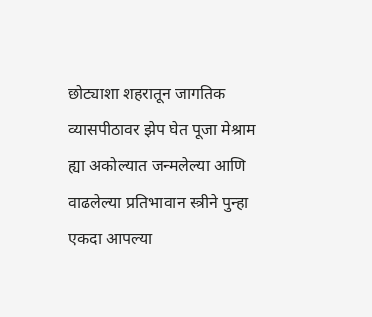छोट्याशा शहरातून जागतिक व्यासपीठावर झेप घेत पूजा मेश्राम ह्या अकोल्यात जन्मलेल्या आणि वाढलेल्या प्रतिभावान स्त्रीने पुन्हा एकदा आपल्या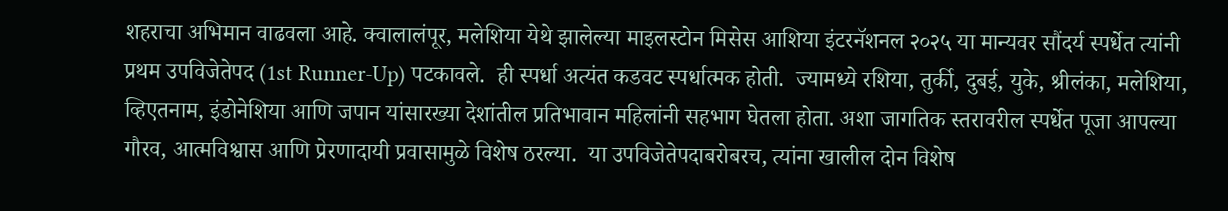शहराचा अभिमान वाढवला आहे. क्वालालंपूर, मलेशिया येथे झालेल्या माइलस्टोन मिसेस आशिया इंटरनॅशनल २०२५ या मान्यवर सौंदर्य स्पर्धेत त्यांनी प्रथम उपविजेतेपद (1st Runner-Up) पटकावले.  ही स्पर्धा अत्यंत कडवट स्पर्धात्मक होती.  ज्यामध्ये रशिया, तुर्की, दुबई, युके, श्रीलंका, मलेशिया, व्हिएतनाम, इंडोनेशिया आणि जपान यांसारख्या देशांतील प्रतिभावान महिलांनी सहभाग घेतला होता. अशा जागतिक स्तरावरील स्पर्धेत पूजा आपल्या गौरव, आत्मविश्वास आणि प्रेरणादायी प्रवासामुळे विशेष ठरल्या.  या उपविजेतेपदाबरोबरच, त्यांना खालील दोन विशेष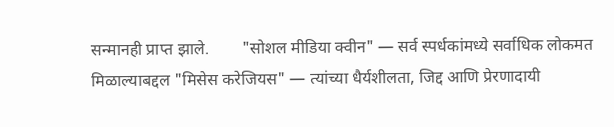सन्मानही प्राप्त झाले.        "सोशल मीडिया क्वीन" — सर्व स्पर्धकांमध्ये सर्वाधिक लोकमत मिळाल्याबद्दल "मिसेस करेजियस" — त्यांच्या धैर्यशीलता, जिद्द आणि प्रेरणादायी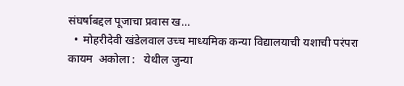संघर्षाबद्दल पूजाचा प्रवास ख...
  •  मोहरीदेवी खंडेलवाल उच्च माध्यमिक कन्या विद्यालयाची यशाची परंपरा कायम  अकोला :   येथील जुन्या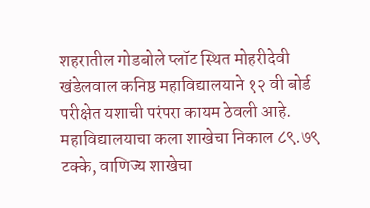शहरातील गोडबोले प्लॉट स्थित मोहरीदेवी खंडेलवाल कनिष्ठ महावि‌द्यालयाने १२ वी बोर्ड परीक्षेत यशाची परंपरा कायम ठेवली आहे. महावि‌द्यालयाचा कला शाखेचा निकाल ८९.७९ टक्के, वाणिज्य शाखेचा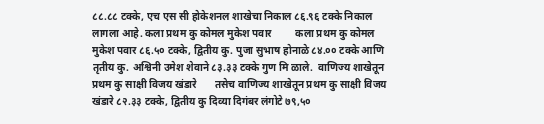८८.८८ टक्के, एच एस सी होकेशनल शाखेचा निकाल ८६.९६ टक्के निकाल लागला आहे. कला प्रथम कु कोमल मुकेश पवार         कला प्रथम कु कोमल मुकेश पवार ८६.५० टक्के, द्वितीय कु. पुजा सुभाष होनाळे ८४.०० टक्के आणि तृतीय कु. अश्विनी उमेश शेवाने ८३.३३ टक्के गुण मि ळाले.  वाणिज्य शाखेतून प्रथम कु साक्षी विजय खंडारे       तसेच वाणिज्य शाखेतून प्रथम कु साक्षी विजय खंडारे ८२.३३ टक्के, द्वितीय कु दिव्या दिगंबर लंगोटे ७९,५०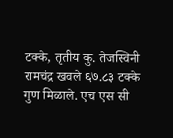टक्के, तृतीय कु. तेजस्विनी रामचंद्र खवले ६७.८३ टक्के गुण मिळाले. एच एस सी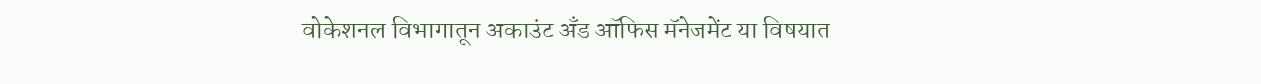वोकेशनल विभागातून अकाउंट अँड ऑफिस मॅनेजमेंट या विषयात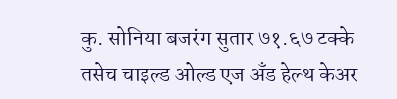कु. सोनिया बजरंग सुतार ७१.६७ टक्के तसेच चाइल्ड ओल्ड एज अँड हेल्थ केअर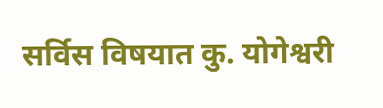सर्विस विषयात कु. योगेश्वरी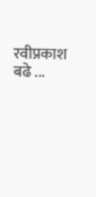रवीप्रकाश बढे ...